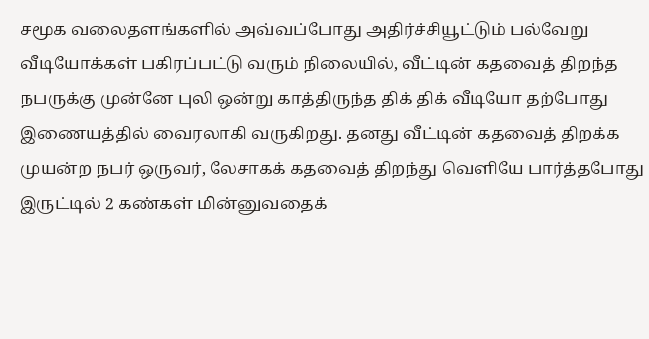சமூக வலைதளங்களில் அவ்வப்போது அதிர்ச்சியூட்டும் பல்வேறு வீடியோக்கள் பகிரப்பட்டு வரும் நிலையில், வீட்டின் கதவைத் திறந்த நபருக்கு முன்னே புலி ஒன்று காத்திருந்த திக் திக் வீடியோ தற்போது இணையத்தில் வைரலாகி வருகிறது. தனது வீட்டின் கதவைத் திறக்க முயன்ற நபர் ஒருவர், லேசாகக் கதவைத் திறந்து வெளியே பார்த்தபோது இருட்டில் 2 கண்கள் மின்னுவதைக்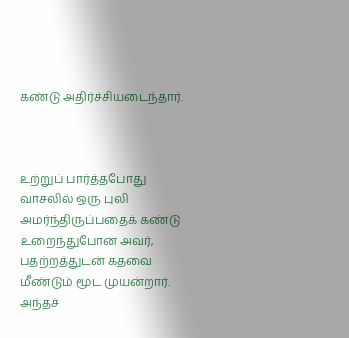கண்டு அதிர்ச்சியடைந்தார்.



உற்றுப் பார்த்தபோது வாசலில் ஒரு புலி அமர்ந்திருப்பதைக் கண்டு உறைந்துபோன அவர், பதற்றத்துடன் கதவை மீண்டும் மூட முயன்றார். அந்தச்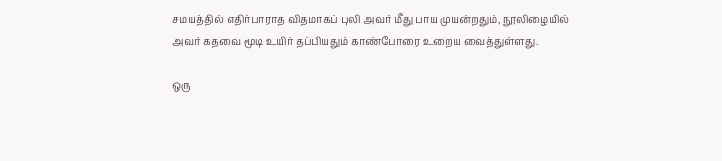சமயத்தில் எதிர்பாராத விதமாகப் புலி அவர் மீது பாய முயன்றதும், நூலிழையில் அவர் கதவை மூடி உயிர் தப்பியதும் காண்போரை உறைய வைத்துள்ளது.

ஒரு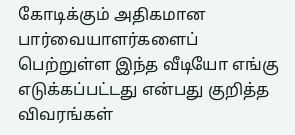கோடிக்கும் அதிகமான பார்வையாளர்களைப் பெற்றுள்ள இந்த வீடியோ எங்கு எடுக்கப்பட்டது என்பது குறித்த விவரங்கள்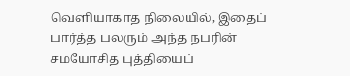வெளியாகாத நிலையில், இதைப் பார்த்த பலரும் அந்த நபரின் சமயோசித புத்தியைப்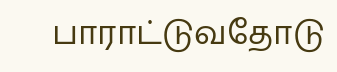பாராட்டுவதோடு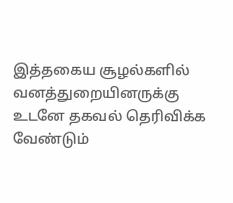இத்தகைய சூழல்களில் வனத்துறையினருக்கு உடனே தகவல் தெரிவிக்க வேண்டும்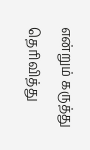என்றும் கருத்து தெரிவித்து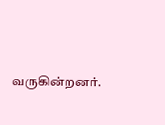வருகின்றனர்.